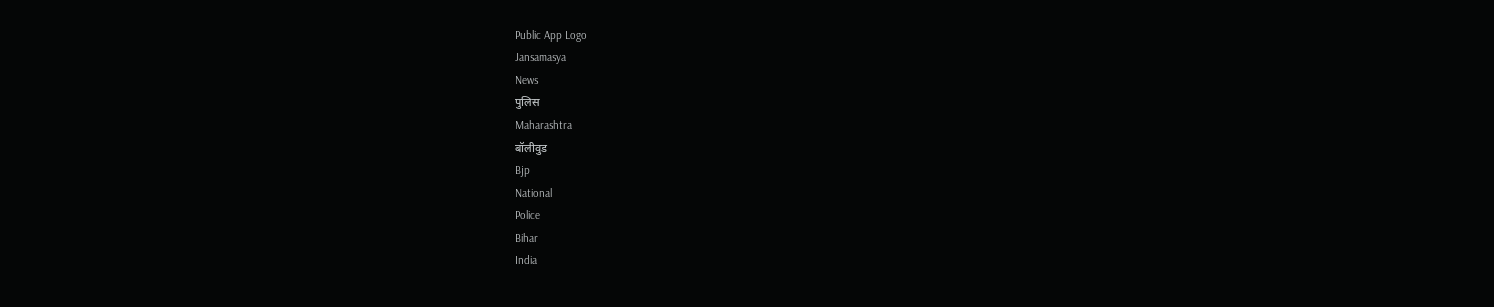Public App Logo
Jansamasya
News
पुलिस
Maharashtra
बॉलीवुड
Bjp
National
Police
Bihar
India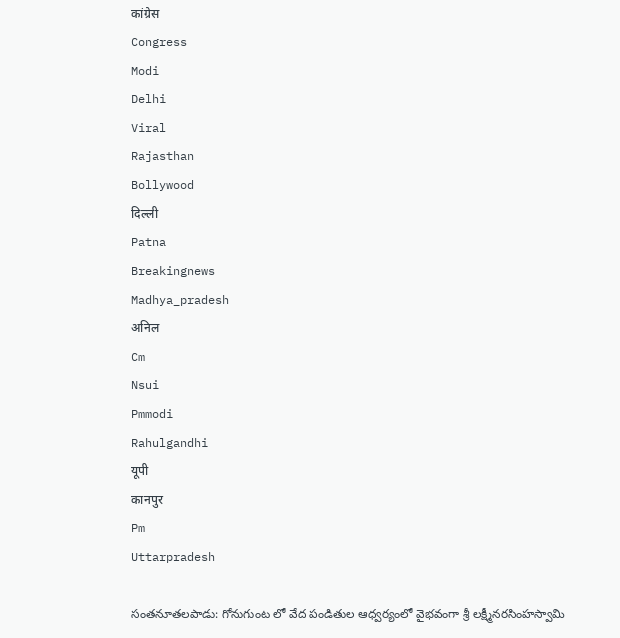कांग्रेस
Congress
Modi
Delhi
Viral
Rajasthan
Bollywood
दिल्ली
Patna
Breakingnews
Madhya_pradesh
अनिल
Cm
Nsui
Pmmodi
Rahulgandhi
यूपी
कानपुर
Pm
Uttarpradesh

సంతనూతలపాడు: గోనుగుంట లో వేద పండితుల ఆధ్వర్యంలో వైభవంగా శ్రీ లక్ష్మీనరసింహస్వామి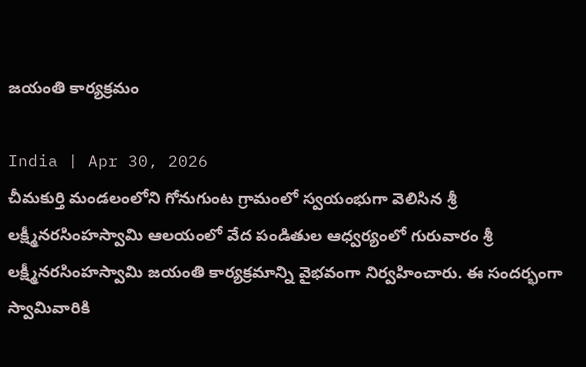జయంతి కార్యక్రమం

India | Apr 30, 2026
చీమకుర్తి మండలంలోని గోనుగుంట గ్రామంలో స్వయంభుగా వెలిసిన శ్రీ లక్ష్మీనరసింహస్వామి ఆలయంలో వేద పండితుల ఆధ్వర్యంలో గురువారం శ్రీ లక్ష్మీనరసింహస్వామి జయంతి కార్యక్రమాన్ని వైభవంగా నిర్వహించారు. ఈ సందర్భంగా స్వామివారికి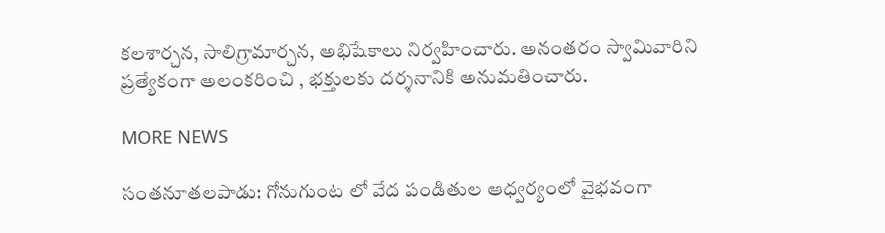కలశార్చన, సాలిగ్రామార్చన, అభిషేకాలు నిర్వహించారు. అనంతరం స్వామివారిని ప్రత్యేకంగా అలంకరించి , భక్తులకు దర్శనానికి అనుమతించారు.

MORE NEWS

సంతనూతలపాడు: గోనుగుంట లో వేద పండితుల ఆధ్వర్యంలో వైభవంగా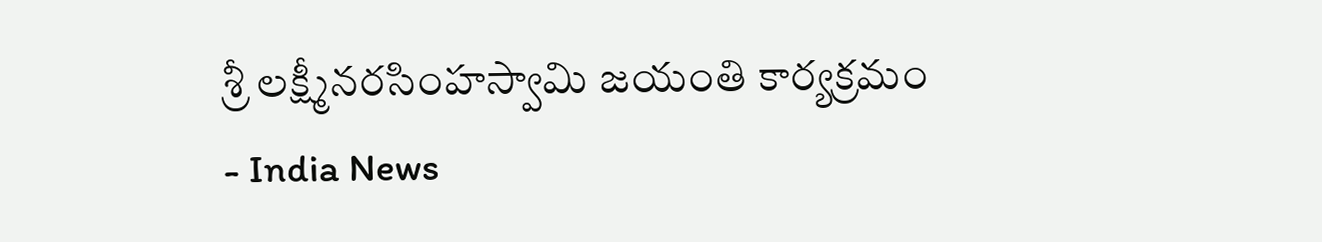శ్రీ లక్ష్మీనరసింహస్వామి జయంతి కార్యక్రమం - India News